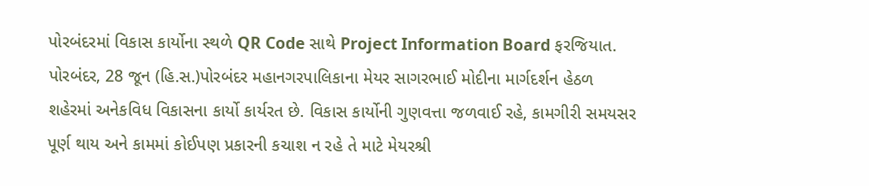પોરબંદરમાં વિકાસ કાર્યોના સ્થળે QR Code સાથે Project Information Board ફરજિયાત.
પોરબંદર, 28 જૂન (હિ.સ.)પોરબંદર મહાનગરપાલિકાના મેયર સાગરભાઈ મોદીના માર્ગદર્શન હેઠળ શહેરમાં અનેકવિધ વિકાસના કાર્યો કાર્યરત છે. વિકાસ કાર્યોની ગુણવત્તા જળવાઈ રહે, કામગીરી સમયસર પૂર્ણ થાય અને કામમાં કોઈપણ પ્રકારની કચાશ ન રહે તે માટે મેયરશ્રી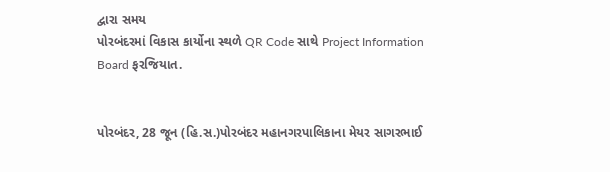દ્વારા સમય
પોરબંદરમાં વિકાસ કાર્યોના સ્થળે QR Code સાથે Project Information Board ફરજિયાત.


પોરબંદર, 28 જૂન (હિ.સ.)પોરબંદર મહાનગરપાલિકાના મેયર સાગરભાઈ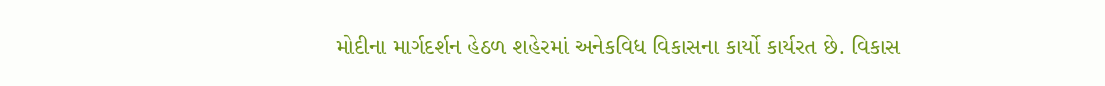મોદીના માર્ગદર્શન હેઠળ શહેરમાં અનેકવિધ વિકાસના કાર્યો કાર્યરત છે. વિકાસ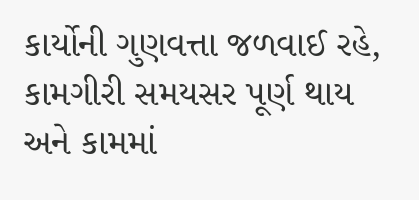કાર્યોની ગુણવત્તા જળવાઈ રહે, કામગીરી સમયસર પૂર્ણ થાય અને કામમાં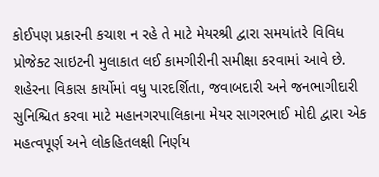કોઈપણ પ્રકારની કચાશ ન રહે તે માટે મેયરશ્રી દ્વારા સમયાંતરે વિવિધ પ્રોજેક્ટ સાઇટની મુલાકાત લઈ કામગીરીની સમીક્ષા કરવામાં આવે છે. શહેરના વિકાસ કાર્યોમાં વધુ પારદર્શિતા, જવાબદારી અને જનભાગીદારી સુનિશ્ચિત કરવા માટે મહાનગરપાલિકાના મેયર સાગરભાઈ મોદી દ્વારા એક મહત્વપૂર્ણ અને લોકહિતલક્ષી નિર્ણય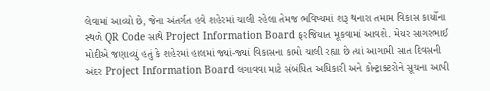લેવામાં આવ્યો છે, જેના અંતર્ગત હવે શહેરમાં ચાલી રહેલા તેમજ ભવિષ્યમાં શરૂ થનારા તમામ વિકાસ કાર્યોના સ્થળે QR Code સાથે Project Information Board ફરજિયાત મૂકવામાં આવશે. મેયર સાગરભાઈ મોદીએ જણાવ્યું હતું કે શહેરમાં હાલમાં જ્યાં-જ્યાં વિકાસના કામો ચાલી રહ્યા છે ત્યાં આગામી સાત દિવસની અંદર Project Information Board લગાવવા માટે સંબંધિત અધિકારી અને કોન્ટ્રાક્ટરોને સૂચના આપી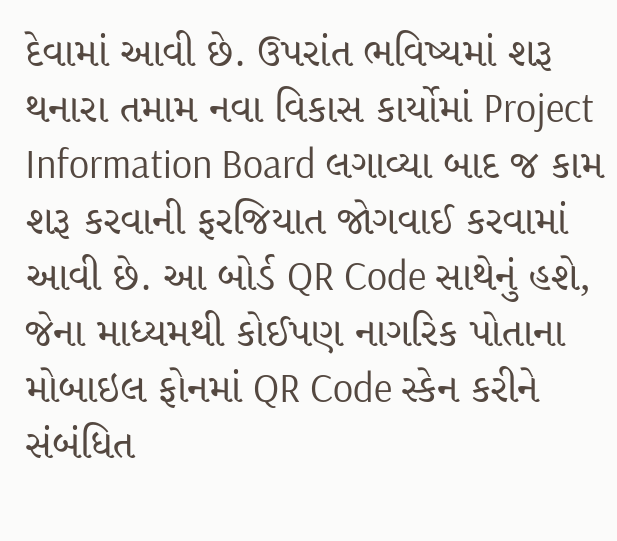દેવામાં આવી છે. ઉપરાંત ભવિષ્યમાં શરૂ થનારા તમામ નવા વિકાસ કાર્યોમાં Project Information Board લગાવ્યા બાદ જ કામ શરૂ કરવાની ફરજિયાત જોગવાઈ કરવામાં આવી છે. આ બોર્ડ QR Code સાથેનું હશે, જેના માધ્યમથી કોઈપણ નાગરિક પોતાના મોબાઇલ ફોનમાં QR Code સ્કેન કરીને સંબંધિત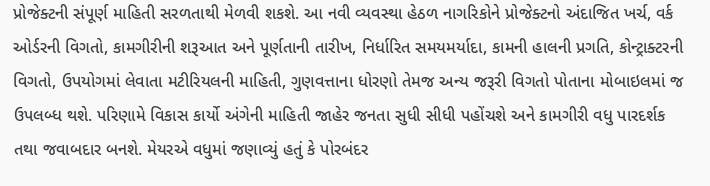પ્રોજેક્ટની સંપૂર્ણ માહિતી સરળતાથી મેળવી શકશે. આ નવી વ્યવસ્થા હેઠળ નાગરિકોને પ્રોજેક્ટનો અંદાજિત ખર્ચ, વર્ક ઓર્ડરની વિગતો, કામગીરીની શરૂઆત અને પૂર્ણતાની તારીખ, નિર્ધારિત સમયમર્યાદા, કામની હાલની પ્રગતિ, કોન્ટ્રાક્ટરની વિગતો, ઉપયોગમાં લેવાતા મટીરિયલની માહિતી, ગુણવત્તાના ધોરણો તેમજ અન્ય જરૂરી વિગતો પોતાના મોબાઇલમાં જ ઉપલબ્ધ થશે. પરિણામે વિકાસ કાર્યો અંગેની માહિતી જાહેર જનતા સુધી સીધી પહોંચશે અને કામગીરી વધુ પારદર્શક તથા જવાબદાર બનશે. મેયરએ વધુમાં જણાવ્યું હતું કે પોરબંદર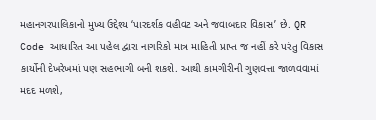મહાનગરપાલિકાનો મુખ્ય ઉદ્દેશ્ય ‘પારદર્શક વહીવટ અને જવાબદાર વિકાસ’ છે. QR Code આધારિત આ પહેલ દ્વારા નાગરિકો માત્ર માહિતી પ્રાપ્ત જ નહીં કરે પરંતુ વિકાસ કાર્યોની દેખરેખમાં પણ સહભાગી બની શકશે. આથી કામગીરીની ગુણવત્તા જાળવવામાં મદદ મળશે,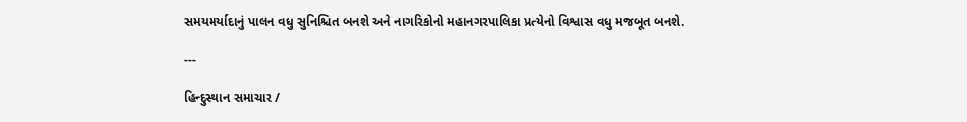સમયમર્યાદાનું પાલન વધુ સુનિશ્ચિત બનશે અને નાગરિકોનો મહાનગરપાલિકા પ્રત્યેનો વિશ્વાસ વધુ મજબૂત બનશે.

---

હિન્દુસ્થાન સમાચાર /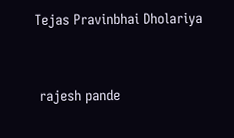Tejas Pravinbhai Dholariya


 rajesh pande